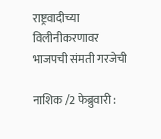राष्ट्रवादीच्या विलीनीकरणावर भाजपची संमती गरजेची

नाशिक /2 फेब्रुवारी :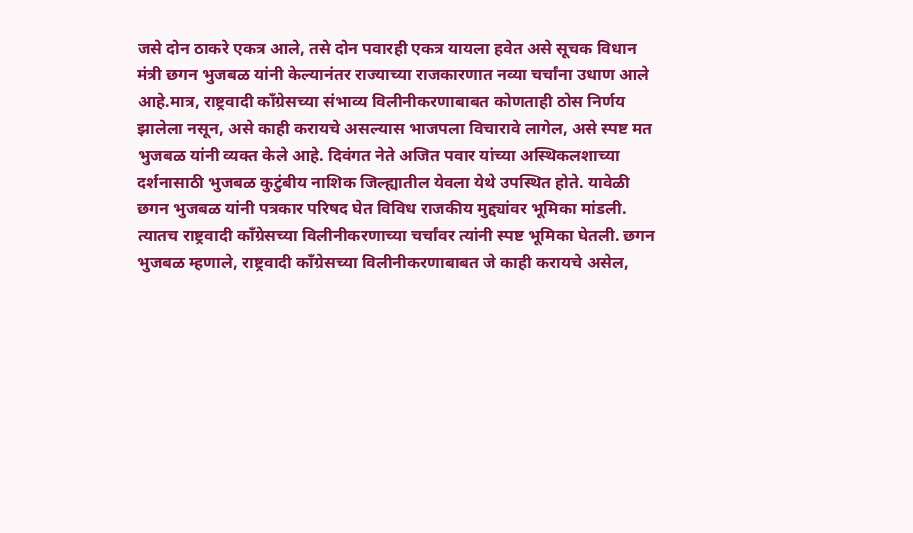जसे दोन ठाकरे एकत्र आले, तसे दोन पवारही एकत्र यायला हवेत असे सूचक विधान मंत्री छगन भुजबळ यांनी केल्यानंतर राज्याच्या राजकारणात नव्या चर्चांना उधाण आले आहे.मात्र, राष्ट्रवादी काँग्रेसच्या संभाव्य विलीनीकरणाबाबत कोणताही ठोस निर्णय झालेला नसून, असे काही करायचे असल्यास भाजपला विचारावे लागेल, असे स्पष्ट मत भुजबळ यांनी व्यक्त केले आहे. दिवंगत नेते अजित पवार यांच्या अस्थिकलशाच्या दर्शनासाठी भुजबळ कुटुंबीय नाशिक जिल्ह्यातील येवला येथे उपस्थित होते. यावेळी छगन भुजबळ यांनी पत्रकार परिषद घेत विविध राजकीय मुद्द्यांवर भूमिका मांडली. त्यातच राष्ट्रवादी काँग्रेसच्या विलीनीकरणाच्या चर्चांवर त्यांनी स्पष्ट भूमिका घेतली. छगन भुजबळ म्हणाले, राष्ट्रवादी काँग्रेसच्या विलीनीकरणाबाबत जे काही करायचे असेल,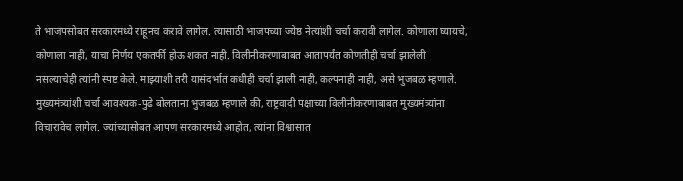ते भाजपसोबत सरकारमध्ये राहूनच करावे लागेल. त्यासाठी भाजपच्या ज्येष्ठ नेत्यांशी चर्चा करावी लागेल. कोणाला घ्यायचे, कोणाला नाही, याचा निर्णय एकतर्फी होऊ शकत नाही. विलीनीकरणाबाबत आतापर्यंत कोणतीही चर्चा झालेली नसल्याचेही त्यांनी स्पष्ट केले. माझ्याशी तरी यासंदर्भात कधीही चर्चा झाली नाही, कल्पनाही नाही, असे भुजबळ म्हणाले. मुख्यमंत्र्यांशी चर्चा आवश्यक-पुढे बोलताना भुजबळ म्हणाले की, राष्ट्रवादी पक्षाच्या विलीनीकरणाबाबत मुख्यमंत्र्यांना विचारावेच लागेल. ज्यांच्यासोबत आपण सरकारमध्ये आहोत, त्यांना विश्वासात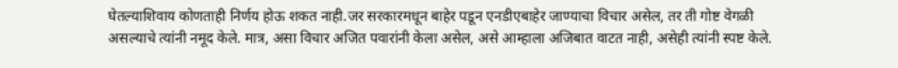घेतल्याशिवाय कोणताही निर्णय होऊ शकत नाही.जर सरकारमधून बाहेर पडून एनडीएबाहेर जाण्याचा विचार असेल, तर ती गोष्ट वेगळी असल्याचे त्यांनी नमूद केले. मात्र, असा विचार अजित पवारांनी केला असेल, असे आम्हाला अजिबात वाटत नाही, असेही त्यांनी स्पष्ट केले.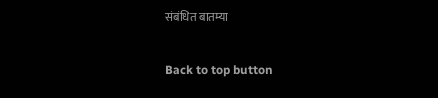संबंधित बातम्या

Back to top button